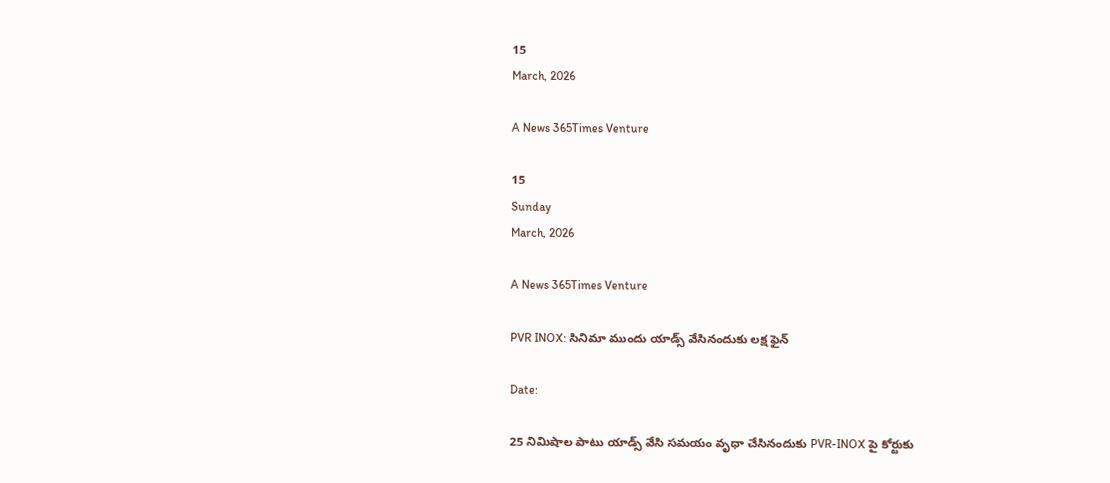15
March, 2026

A News 365Times Venture

15
Sunday
March, 2026

A News 365Times Venture

PVR INOX: సినిమా ముందు యాడ్స్ వేసినందుకు లక్ష ఫైన్

Date:

25 నిమిషాల పాటు యాడ్స్ వేసి సమయం వృధా చేసినందుకు PVR-INOX పై కోర్టుకు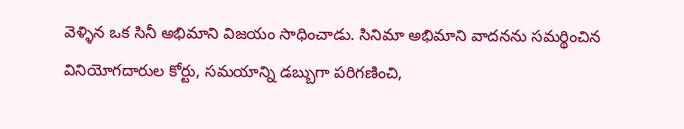వెళ్ళిన ఒక సినీ అభిమాని విజయం సాధించాడు. సినిమా అభిమాని వాదనను సమర్థించిన వినియోగదారుల కోర్టు, సమయాన్ని డబ్బుగా పరిగణించి,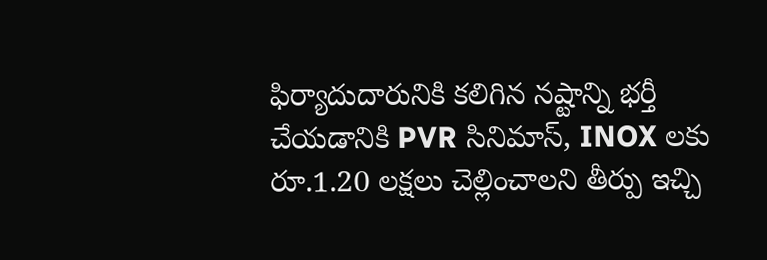ఫిర్యాదుదారునికి కలిగిన నష్టాన్ని భర్తీ చేయడానికి PVR సినిమాస్, INOX లకు రూ.1.20 లక్షలు చెల్లించాలని తీర్పు ఇచ్చి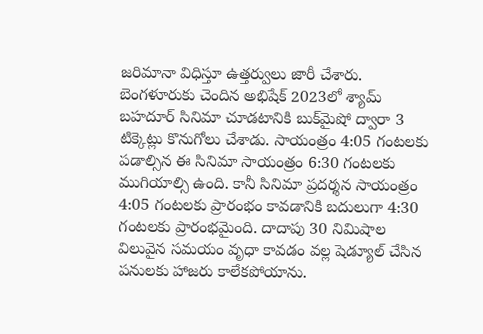జరిమానా విధిస్తూ ఉత్తర్వులు జారీ చేశారు. బెంగళూరుకు చెందిన అభిషేక్ 2023లో శ్యామ్ బహదూర్ సినిమా చూడటానికి బుక్‌మైషో ద్వారా 3 టిక్కెట్లు కొనుగోలు చేశాడు. సాయంత్రం 4:05 గంటలకు పడాల్సిన ఈ సినిమా సాయంత్రం 6:30 గంటలకు ముగియాల్సి ఉంది. కానీ సినిమా ప్రదర్శన సాయంత్రం 4:05 గంటలకు ప్రారంభం కావడానికి బదులుగా 4:30 గంటలకు ప్రారంభమైంది. దాదాపు 30 నిమిషాల విలువైన సమయం వృధా కావడం వల్ల షెడ్యూల్ చేసిన పనులకు హాజరు కాలేకపోయాను.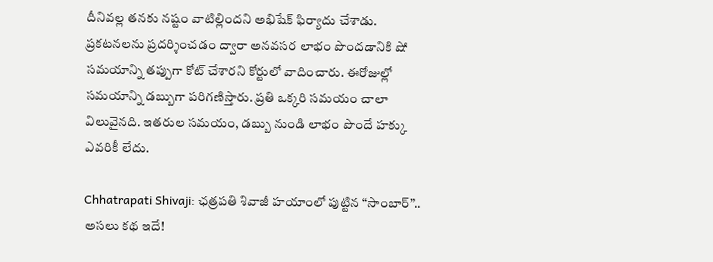దీనివల్ల తనకు నష్టం వాటిల్లిందని అభిషేక్ ఫిర్యాదు చేశాడు. ప్రకటనలను ప్రదర్శించడం ద్వారా అనవసర లాభం పొందడానికి షో సమయాన్ని తప్పుగా కోట్ చేశారని కోర్టులో వాదించారు. ఈరోజుల్లో సమయాన్ని డబ్బుగా పరిగణిస్తారు. ప్రతి ఒక్కరి సమయం చాలా విలువైనది. ఇతరుల సమయం, డబ్బు నుండి లాభం పొందే హక్కు ఎవరికీ లేదు.

Chhatrapati Shivaji: ఛత్రపతి శివాజీ హయాంలో పుట్టిన “సాంబార్”.. అసలు కథ ఇదే!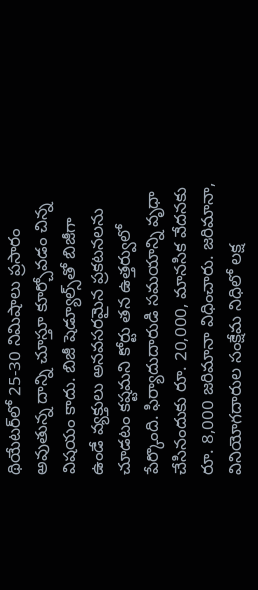థియేటర్‌లో 25-30 నిమిషాలు ప్రసారం అవుతున్న దాన్ని చూస్తూ కూర్చోవడం చిన్న విషయం కాదు. బిజీ షెడ్యూల్స్‌తో బిజీగా ఉండే వ్యక్తులు అనవసరమైన ప్రకటనలను చూడటం కష్టమని కోర్టు తన ఉత్తర్వులో పేర్కొంది. ఫిర్యాదుదారుడి సమయాన్ని వృధా చేసినందుకు రూ. 20,000, మానసిక వేదనకు రూ. 8,000 జరిమానా విధించారు. జరిమానా, వినియోగదారుల సంక్షేమ నిధిలో లక్ష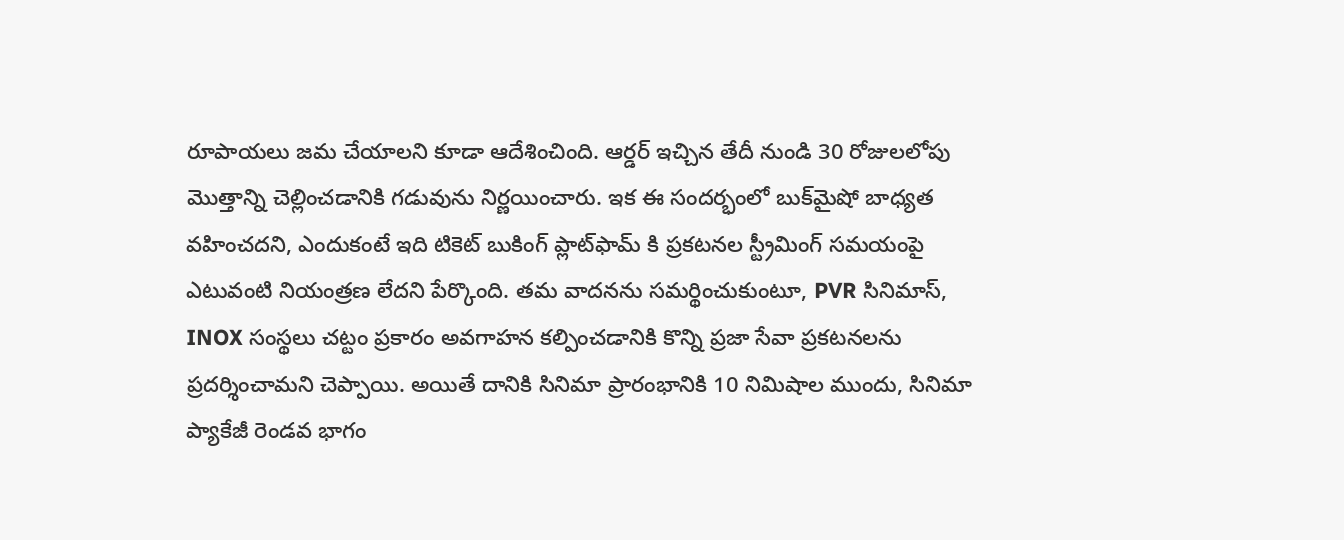రూపాయలు జమ చేయాలని కూడా ఆదేశించింది. ఆర్డర్ ఇచ్చిన తేదీ నుండి 30 రోజులలోపు మొత్తాన్ని చెల్లించడానికి గడువును నిర్ణయించారు. ఇక ఈ సందర్భంలో బుక్‌మైషో బాధ్యత వహించదని, ఎందుకంటే ఇది టికెట్ బుకింగ్ ప్లాట్‌ఫామ్ కి ప్రకటనల స్ట్రీమింగ్ సమయంపై ఎటువంటి నియంత్రణ లేదని పేర్కొంది. తమ వాదనను సమర్థించుకుంటూ, PVR సినిమాస్, INOX సంస్థలు చట్టం ప్రకారం అవగాహన కల్పించడానికి కొన్ని ప్రజా సేవా ప్రకటనలను ప్రదర్శించామని చెప్పాయి. అయితే దానికి సినిమా ప్రారంభానికి 10 నిమిషాల ముందు, సినిమా ప్యాకేజీ రెండవ భాగం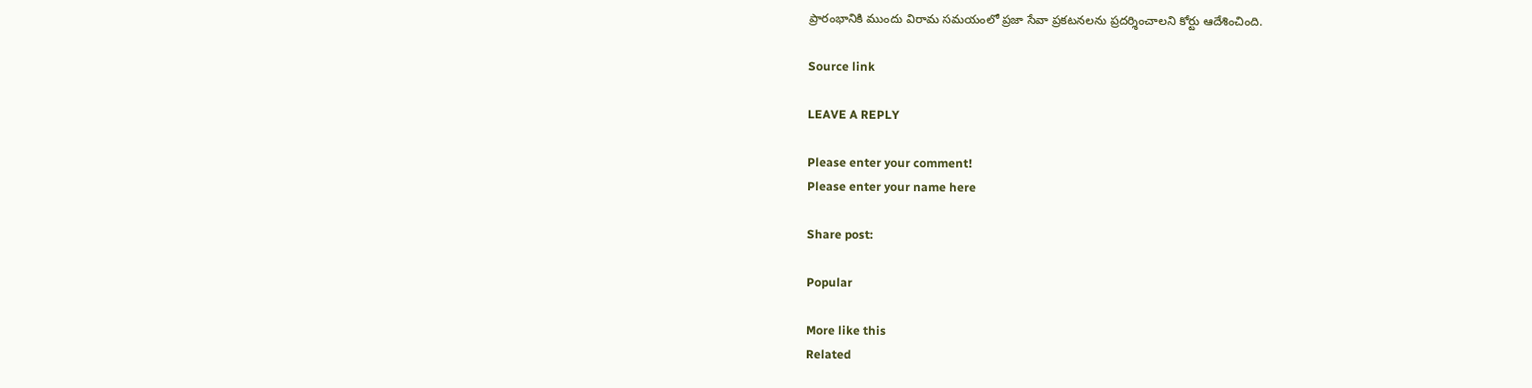ప్రారంభానికి ముందు విరామ సమయంలో ప్రజా సేవా ప్రకటనలను ప్రదర్శించాలని కోర్టు ఆదేశించింది.

Source link

LEAVE A REPLY

Please enter your comment!
Please enter your name here

Share post:

Popular

More like this
Related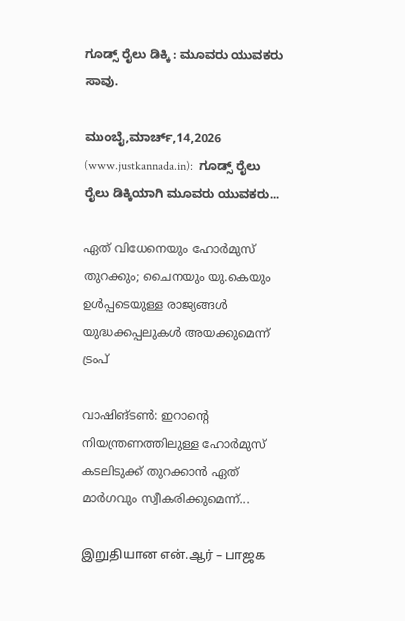ಗೂಡ್ಸ್ ರೈಲು ಡಿಕ್ಕಿ : ಮೂವರು ಯುವಕರು ಸಾವು.

ಮುಂಬೈ,ಮಾರ್ಚ್,14,2026 (www.justkannada.in):  ಗೂಡ್ಸ್ ರೈಲು ರೈಲು ಡಿಕ್ಕಿಯಾಗಿ ಮೂವರು ಯುವಕರು...

ഏത് വിധേനെയും ഹോര്‍മുസ് തുറക്കും; ചൈനയും യു.കെയും ഉള്‍പ്പടെയുള്ള രാജ്യങ്ങള്‍ യുദ്ധക്കപ്പലുകള്‍ അയക്കുമെന്ന് ട്രംപ്

വാഷിങ്ടണ്‍: ഇറാന്റെ നിയന്ത്രണത്തിലുള്ള ഹോര്‍മുസ് കടലിടുക്ക് തുറക്കാന്‍ ഏത് മാര്‍ഗവും സ്വീകരിക്കുമെന്ന്...

இறுதியான என்.ஆர் – பாஜக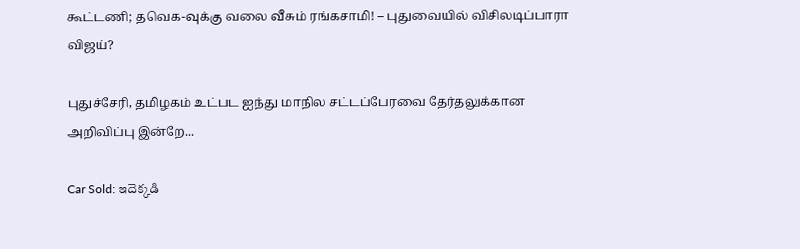கூட்டணி; தவெக-வுக்கு வலை வீசும் ரங்கசாமி! – புதுவையில் விசிலடிப்பாரா விஜய்?

புதுச்சேரி, தமிழகம் உட்பட ஐந்து மாநில சட்டப்பேரவை தேர்தலுக்கான அறிவிப்பு இன்றே...

Car Sold: ఇదెక్కడి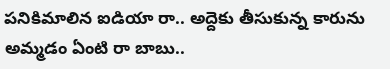పనికిమాలిన ఐడియా రా.. అద్దెకు తీసుకున్న కారును అమ్మడం ఏంటి రా బాబు..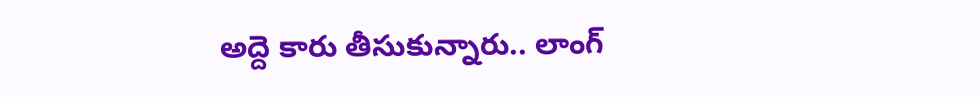అద్దె కారు తీసుకున్నారు.. లాంగ్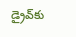డ్రైవ్‌కు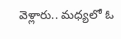వెళ్లారు.. మధ్యలో ఓ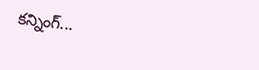కన్నింగ్...